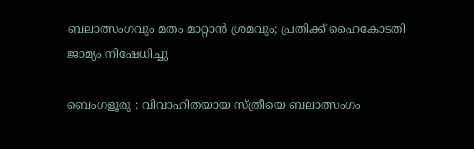ബലാത്സംഗവും മതം മാറ്റാൻ ശ്രമവും; പ്രതിക്ക് ഹൈകോടതി ജാമ്യം നിഷേധിച്ചു

ബെംഗളൂരു : വിവാഹിതയായ സ്ത്രീയെ ബലാത്സംഗം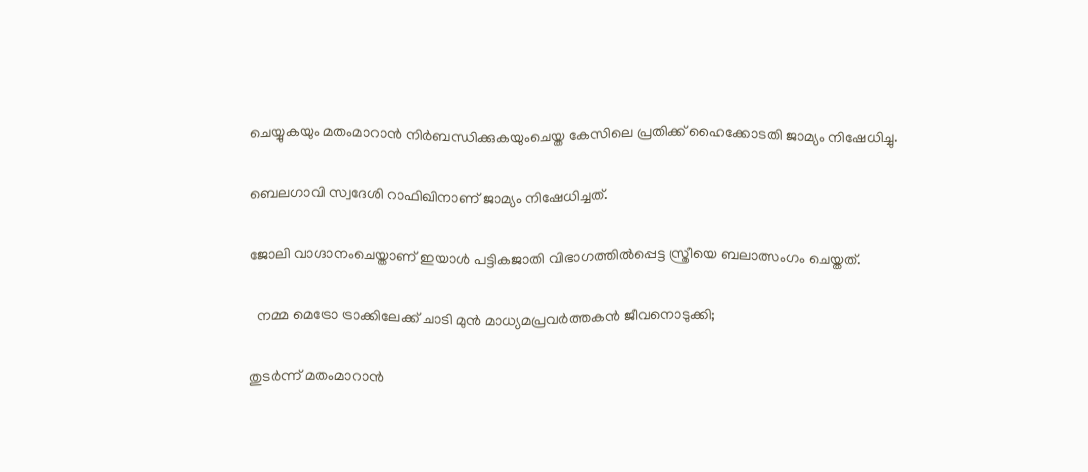ചെയ്യുകയും മതംമാറാൻ നിർബന്ധിക്കുകയുംചെയ്ത കേസിലെ പ്രതിക്ക് ഹൈക്കോടതി ജാമ്യം നിഷേധിച്ചു.

ബെലഗാവി സ്വദേശി റാഫിഖിനാണ് ജാമ്യം നിഷേധിച്ചത്.

ജോലി വാഗ്ദാനംചെയ്താണ് ഇയാൾ പട്ടികജാതി വിഭാഗത്തിൽപ്പെട്ട സ്ത്രീയെ ബലാത്സംഗം ചെയ്തത്.

  നമ്മ മെട്രോ ട്രാക്കിലേക്ക് ചാടി മുൻ മാധ്യമപ്രവർത്തകൻ ജീവനൊടുക്കി;

തുടർന്ന് മതംമാറാൻ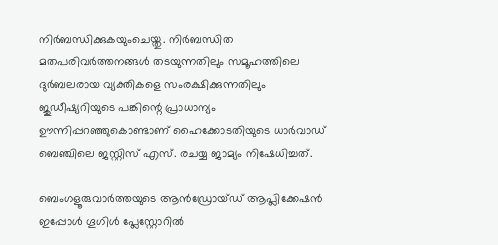നിർബന്ധിക്കുകയുംചെയ്തു. നിർബന്ധിത മതപരിവർത്തനങ്ങൾ തടയുന്നതിലും സമൂഹത്തിലെ ദുർബലരായ വ്യക്തികളെ സംരക്ഷിക്കുന്നതിലും ജുഡീഷ്യറിയുടെ പങ്കിന്റെ പ്രാധാന്യം ഊന്നിപ്പറഞ്ഞുകൊണ്ടാണ് ഹൈക്കോടതിയുടെ ധാർവാഡ് ബെഞ്ചിലെ ജസ്റ്റിസ് എസ്. രചയ്യ ജാമ്യം നിഷേധിച്ചത്.

ബെംഗളൂരുവാർത്തയുടെ ആൻഡ്രോയ്ഡ് ആപ്ലിക്കേഷൻ ഇപ്പോൾ ഗൂഗിൾ പ്ലേസ്റ്റോറിൽ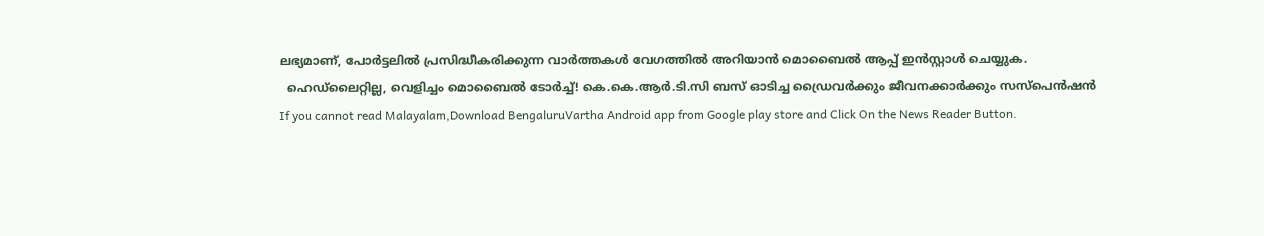ലഭ്യമാണ്, പോർട്ടലിൽ പ്രസിദ്ധീകരിക്കുന്ന വാർത്തകൾ വേഗത്തിൽ അറിയാൻ മൊബൈൽ ആപ്പ് ഇൻസ്റ്റാൾ ചെയ്യുക.
  ഹെഡ്‌ലൈറ്റില്ല, വെളിച്ചം മൊബൈൽ ടോർച്ച്! കെ.കെ.ആർ.ടി.സി ബസ് ഓടിച്ച ഡ്രൈവർക്കും ജീവനക്കാർക്കും സസ്പെൻഷൻ
If you cannot read Malayalam,Download BengaluruVartha Android app from Google play store and Click On the News Reader Button.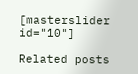[masterslider id="10"]

Related posts